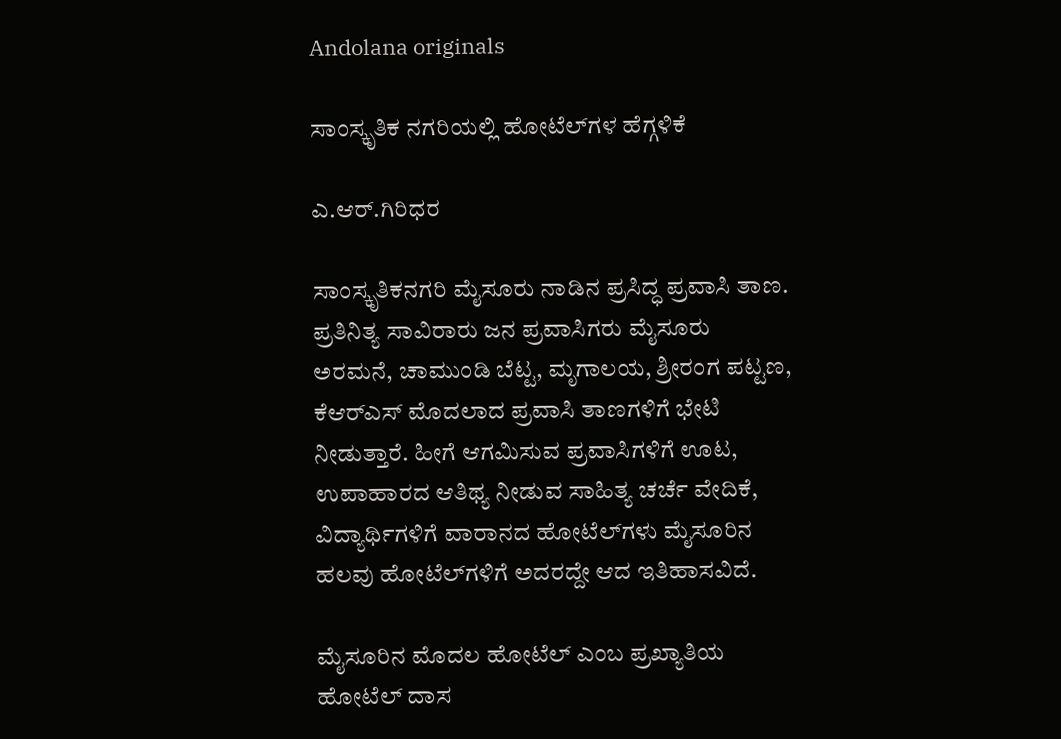Andolana originals

ಸಾಂಸ್ಕೃತಿಕ ನಗರಿಯಲ್ಲಿ ಹೋಟೆಲ್‌ಗಳ ಹೆಗ್ಗಳಿಕೆ

ಎ.ಆರ್.ಗಿರಿಧರ

ಸಾಂಸ್ಕೃತಿಕನಗರಿ ಮೈಸೂರು ನಾಡಿನ ಪ್ರಸಿದ್ಧ ಪ್ರವಾಸಿ ತಾಣ. ಪ್ರತಿನಿತ್ಯ ಸಾವಿರಾರು ಜನ ಪ್ರವಾಸಿಗರು ಮೈಸೂರು ಅರಮನೆ, ಚಾಮುಂಡಿ ಬೆಟ್ಟ, ಮೃಗಾಲಯ, ಶ್ರೀರಂಗ ಪಟ್ಟಣ, ಕೆಆರ್‌ಎಸ್ ಮೊದಲಾದ ಪ್ರವಾಸಿ ತಾಣಗಳಿಗೆ ಭೇಟಿ ನೀಡುತ್ತಾರೆ. ಹೀಗೆ ಆಗಮಿಸುವ ಪ್ರವಾಸಿಗಳಿಗೆ ಊಟ, ಉಪಾಹಾರದ ಆತಿಥ್ಯ ನೀಡುವ ಸಾಹಿತ್ಯ ಚರ್ಚೆ ವೇದಿಕೆ, ವಿದ್ಯಾರ್ಥಿಗಳಿಗೆ ವಾರಾನದ ಹೋಟೆಲ್‌ಗಳು ಮೈಸೂರಿನ ಹಲವು ಹೋಟೆಲ್‌ಗಳಿಗೆ ಅದರದ್ದೇ ಆದ ಇತಿಹಾಸವಿದೆ.

ಮೈಸೂರಿನ ಮೊದಲ ಹೋಟೆಲ್ ಎಂಬ ಪ್ರಖ್ಯಾತಿಯ ಹೋಟೆಲ್ ದಾಸ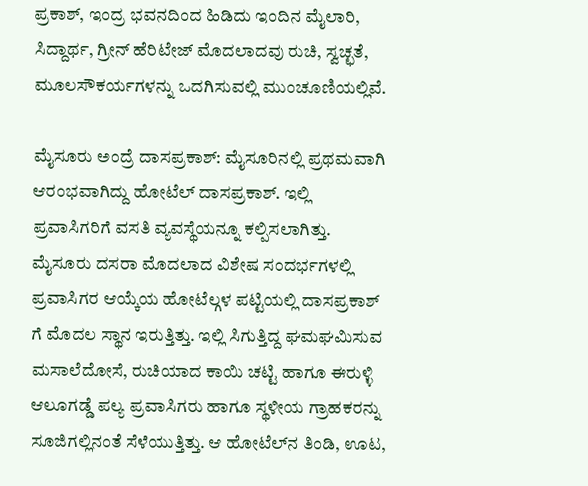ಪ್ರಕಾಶ್, ಇಂದ್ರ ಭವನದಿಂದ ಹಿಡಿದು ಇಂದಿನ ಮೈಲಾರಿ, ಸಿದ್ದಾರ್ಥ, ಗ್ರೀನ್ ಹೆರಿಟೇಜ್ ಮೊದಲಾದವು ರುಚಿ, ಸ್ವಚ್ಛತೆ, ಮೂಲಸೌಕರ್ಯಗಳನ್ನು ಒದಗಿಸುವಲ್ಲಿ ಮುಂಚೂಣಿಯಲ್ಲಿವೆ.

ಮೈಸೂರು ಅಂದ್ರೆ ದಾಸಪ್ರಕಾಶ್‌: ಮೈಸೂರಿನಲ್ಲಿ ಪ್ರಥಮವಾಗಿ ಆರಂಭವಾಗಿದ್ದು ಹೋಟೆಲ್ ದಾಸಪ್ರಕಾಶ್. ಇಲ್ಲಿ ಪ್ರವಾಸಿಗರಿಗೆ ವಸತಿ ವ್ಯವಸ್ಥೆಯನ್ನೂ ಕಲ್ಪಿಸಲಾಗಿತ್ತು. ಮೈಸೂರು ದಸರಾ ಮೊದಲಾದ ವಿಶೇಷ ಸಂದರ್ಭಗಳಲ್ಲಿ ಪ್ರವಾಸಿಗರ ಆಯ್ಕೆಯ ಹೋಟೆಲ್ಗಳ ಪಟ್ಟಿಯಲ್ಲಿ ದಾಸಪ್ರಕಾಶ್ ಗೆ ಮೊದಲ ಸ್ಥಾನ ಇರುತ್ತಿತ್ತು. ಇಲ್ಲಿ ಸಿಗುತ್ತಿದ್ದ ಘಮಘಮಿಸುವ ಮಸಾಲೆದೋಸೆ, ರುಚಿಯಾದ ಕಾಯಿ ಚಟ್ಟಿ ಹಾಗೂ ಈರುಳ್ಳಿ ಆಲೂಗಡ್ಡೆ ಪಲ್ಯ ಪ್ರವಾಸಿಗರು ಹಾಗೂ ಸ್ಥಳೀಯ ಗ್ರಾಹಕರನ್ನು ಸೂಜಿಗಲ್ಲಿನಂತೆ ಸೆಳೆಯುತ್ತಿತ್ತು. ಆ ಹೋಟೆಲ್‌ನ ತಿಂಡಿ, ಊಟ,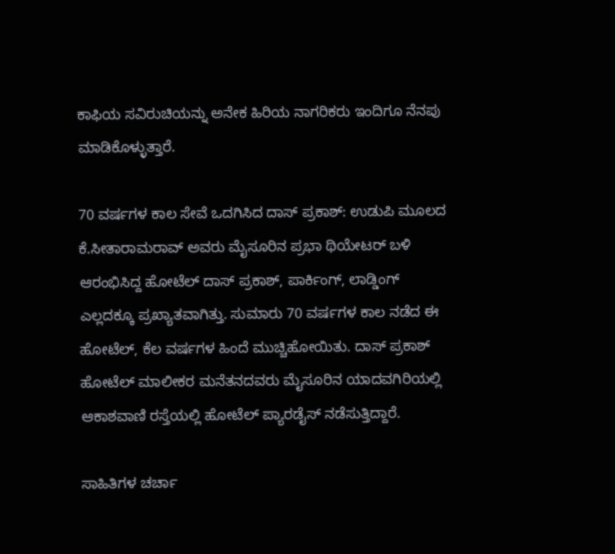ಕಾಫಿಯ ಸವಿರುಚಿಯನ್ನು ಅನೇಕ ಹಿರಿಯ ನಾಗರಿಕರು ಇಂದಿಗೂ ನೆನಪು ಮಾಡಿಕೊಳ್ಳುತ್ತಾರೆ.

70 ವರ್ಷಗಳ ಕಾಲ ಸೇವೆ ಒದಗಿಸಿದ ದಾಸ್ ಪ್ರಕಾಶ್: ಉಡುಪಿ ಮೂಲದ ಕೆ.ಸೀತಾರಾಮರಾವ್ ಅವರು ಮೈಸೂರಿನ ಪ್ರಭಾ ಥಿಯೇಟರ್ ಬಳಿ ಆರಂಭಿಸಿದ್ದ ಹೋಟೆಲ್ ದಾಸ್ ಪ್ರಕಾಶ್‌, ಪಾರ್ಕಿಂಗ್, ಲಾಡ್ಡಿಂಗ್ ಎಲ್ಲದಕ್ಕೂ ಪ್ರಖ್ಯಾತವಾಗಿತ್ತು. ಸುಮಾರು 70 ವರ್ಷಗಳ ಕಾಲ ನಡೆದ ಈ ಹೋಟೆಲ್, ಕೆಲ ವರ್ಷಗಳ ಹಿಂದೆ ಮುಚ್ಚಿಹೋಯಿತು. ದಾಸ್ ಪ್ರಕಾಶ್ ಹೋಟೆಲ್ ಮಾಲೀಕರ ಮನೆತನದವರು ಮೈಸೂರಿನ ಯಾದವಗಿರಿಯಲ್ಲಿ ಆಕಾಶವಾಣಿ ರಸ್ತೆಯಲ್ಲಿ ಹೋಟೆಲ್ ಪ್ಯಾರಡೈಸ್ ನಡೆಸುತ್ತಿದ್ದಾರೆ.

ಸಾಹಿತಿಗಳ ಚರ್ಚಾ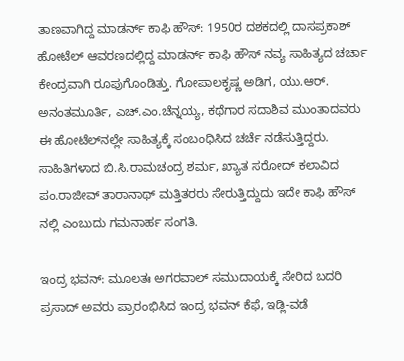ತಾಣವಾಗಿದ್ದ ಮಾಡರ್ನ್ ಕಾಫಿ ಹೌಸ್: 1950ರ ದಶಕದಲ್ಲಿ ದಾಸಪ್ರಕಾಶ್ ಹೋಟೆಲ್ ಆವರಣದಲ್ಲಿದ್ದ ಮಾಡರ್ನ್ ಕಾಫಿ ಹೌಸ್ ನವ್ಯ ಸಾಹಿತ್ಯದ ಚರ್ಚಾ ಕೇಂದ್ರವಾಗಿ ರೂಪುಗೊಂಡಿತ್ತು. ಗೋಪಾಲಕೃಷ್ಣ ಅಡಿಗ, ಯು.ಆರ್. ಅನಂತಮೂರ್ತಿ, ಎಚ್.ಎಂ.ಚೆನ್ನಯ್ಯ, ಕಥೆಗಾರ ಸದಾಶಿವ ಮುಂತಾದವರು ಈ ಹೋಟೆಲ್‌ನಲ್ಲೇ ಸಾಹಿತ್ಯಕ್ಕೆ ಸಂಬಂಧಿಸಿದ ಚರ್ಚೆ ನಡೆಸುತ್ತಿದ್ದರು. ಸಾಹಿತಿಗಳಾದ ಬಿ.ಸಿ.ರಾಮಚಂದ್ರ ಶರ್ಮ, ಖ್ಯಾತ ಸರೋದ್ ಕಲಾವಿದ ಪಂ.ರಾಜೀವ್ ತಾರಾನಾಥ್ ಮತ್ತಿತರರು ಸೇರುತ್ತಿದ್ದುದು ಇದೇ ಕಾಫಿ ಹೌಸ್ ನಲ್ಲಿ ಎಂಬುದು ಗಮನಾರ್ಹ ಸಂಗತಿ.

ಇಂದ್ರ ಭವನ್‌: ಮೂಲತಃ ಅಗರವಾಲ್‌ ಸಮುದಾಯಕ್ಕೆ ಸೇರಿದ ಬದರಿ ಪ್ರಸಾದ್‌ ಅವರು ಪ್ರಾರಂಭಿಸಿದ ಇಂದ್ರ ಭವನ್‌ ಕೆಫೆ, ಇಡ್ಲಿ-ವಡೆ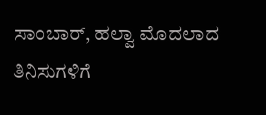ಸಾಂಬಾರ್‌, ಹಲ್ವಾ ಮೊದಲಾದ ತಿನಿಸುಗಳಿಗೆ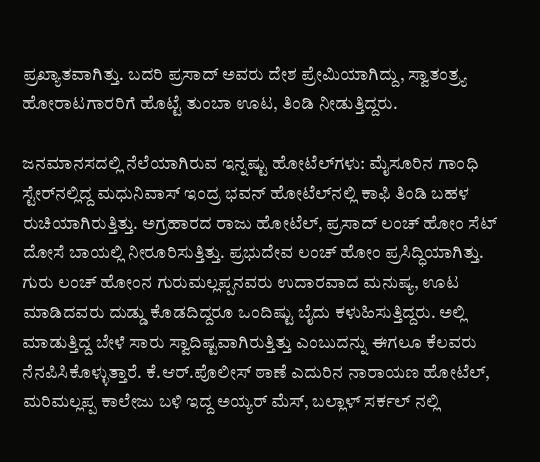ಪ್ರಖ್ಯಾತವಾಗಿತ್ತು. ಬದರಿ ಪ್ರಸಾದ್‌ ಅವರು ದೇಶ ಪ್ರೇಮಿಯಾಗಿದ್ದು, ಸ್ವಾತಂತ್ರ್ಯ ಹೋರಾಟಗಾರರಿಗೆ ಹೊಟ್ಟೆ ತುಂಬಾ ಊಟ, ತಿಂಡಿ ನೀಡುತ್ತಿದ್ದರು.

ಜನಮಾನಸದಲ್ಲಿ ನೆಲೆಯಾಗಿರುವ ಇನ್ನಷ್ಟು ಹೋಟೆಲ್‌ಗಳು: ಮೈಸೂರಿನ ಗಾಂಧಿ ಸ್ಟೇರ್‌ನಲ್ಲಿದ್ದ ಮಧುನಿವಾಸ್ ಇಂದ್ರ ಭವನ್ ಹೋಟೆಲ್‌ನಲ್ಲಿ ಕಾಫಿ ತಿಂಡಿ ಬಹಳ ರುಚಿಯಾಗಿರುತ್ತಿತ್ತು. ಅಗ್ರಹಾರದ ರಾಜು ಹೋಟೆಲ್, ಪ್ರಸಾದ್ ಲಂಚ್ ಹೋಂ ಸೆಟ್ ದೋಸೆ ಬಾಯಲ್ಲಿ ನೀರೂರಿಸುತ್ತಿತ್ತು. ಪ್ರಭುದೇವ ಲಂಚ್ ಹೋಂ ಪ್ರಸಿದ್ಧಿಯಾಗಿತ್ತು. ಗುರು ಲಂಚ್ ಹೋಂನ ಗುರುಮಲ್ಲಪ್ಪನವರು ಉದಾರವಾದ ಮನುಷ್ಯ, ಊಟ ಮಾಡಿದವರು ದುಡ್ಡು ಕೊಡದಿದ್ದರೂ ಒಂದಿಷ್ಟು ಬೈದು ಕಳುಹಿಸುತ್ತಿದ್ದರು. ಅಲ್ಲಿ ಮಾಡುತ್ತಿದ್ದ ಬೇಳೆ ಸಾರು ಸ್ವಾದಿಷ್ಟವಾಗಿರುತ್ತಿತ್ತು ಎಂಬುದನ್ನು ಈಗಲೂ ಕೆಲವರು ನೆನಪಿಸಿಕೊಳ್ಳುತ್ತಾರೆ. ಕೆ.ಆರ್.ಪೊಲೀಸ್ ಠಾಣೆ ಎದುರಿನ ನಾರಾಯಣ ಹೋಟೆಲ್, ಮರಿಮಲ್ಲಪ್ಪ ಕಾಲೇಜು ಬಳಿ ಇದ್ದ ಅಯ್ಯರ್ ಮೆಸ್, ಬಲ್ಲಾಳ್ ಸರ್ಕಲ್ ನಲ್ಲಿ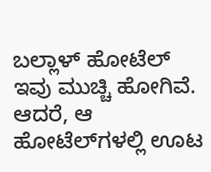ಬಲ್ಲಾಳ್ ಹೋಟೆಲ್ ಇವು ಮುಚ್ಚಿ ಹೋಗಿವೆ. ಆದರೆ, ಆ ಹೋಟೆಲ್‌ಗಳಲ್ಲಿ ಊಟ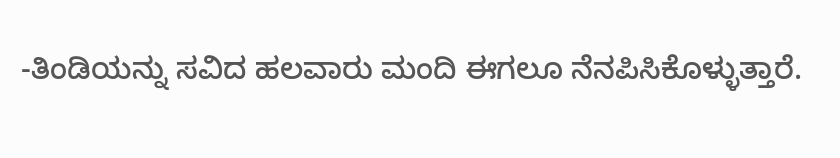-ತಿಂಡಿಯನ್ನು ಸವಿದ ಹಲವಾರು ಮಂದಿ ಈಗಲೂ ನೆನಪಿಸಿಕೊಳ್ಳುತ್ತಾರೆ.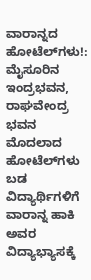ವಾರಾನ್ನದ ಹೋಟೆಲ್‌ಗಳು!: ಮೈಸೂರಿನ ಇಂದ್ರಭವನ, ರಾಘವೇಂದ್ರ ಭವನ ಮೊದಲಾದ ಹೋಟೆಲ್‌ಗಳು ಬಡ ವಿದ್ಯಾರ್ಥಿಗಳಿಗೆ ವಾರಾನ್ನ ಹಾಕಿ ಅವರ ವಿದ್ಯಾಭ್ಯಾಸಕ್ಕೆ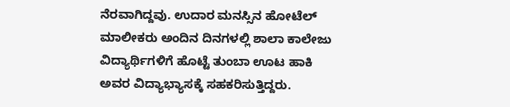ನೆರವಾಗಿದ್ದವು. ಉದಾರ ಮನಸ್ಸಿನ ಹೋಟೆಲ್ ಮಾಲೀಕರು ಅಂದಿನ ದಿನಗಳಲ್ಲಿ ಶಾಲಾ ಕಾಲೇಜು ವಿದ್ಯಾರ್ಥಿಗಳಿಗೆ ಹೊಟ್ಟೆ ತುಂಬಾ ಊಟ ಹಾಕಿ ಅವರ ವಿದ್ಯಾಭ್ಯಾಸಕ್ಕೆ ಸಹಕರಿಸುತ್ತಿದ್ದರು.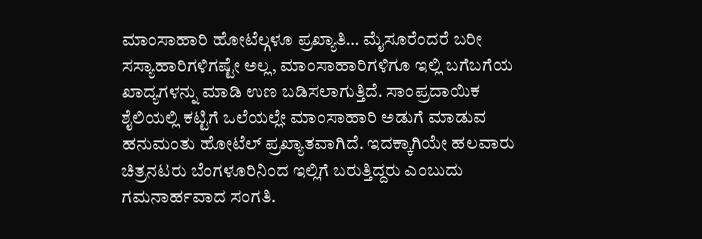ಮಾಂಸಾಹಾರಿ ಹೋಟೆಲ್ಗಳೂ ಪ್ರಖ್ಯಾತಿ… ಮೈಸೂರೆಂದರೆ ಬರೀ ಸಸ್ಯಾಹಾರಿಗಳಿಗಷ್ಟೇ ಅಲ್ಲ, ಮಾಂಸಾಹಾರಿಗಳಿಗೂ ಇಲ್ಲಿ ಬಗೆಬಗೆಯ ಖಾದ್ಯಗಳನ್ನು ಮಾಡಿ ಉಣ ಬಡಿಸಲಾಗುತ್ತಿದೆ. ಸಾಂಪ್ರದಾಯಿಕ ಶೈಲಿಯಲ್ಲಿ ಕಟ್ಟಿಗೆ ಒಲೆಯಲ್ಲೇ ಮಾಂಸಾಹಾರಿ ಅಡುಗೆ ಮಾಡುವ ಹನುಮಂತು ಹೋಟೆಲ್ ಪ್ರಖ್ಯಾತವಾಗಿದೆ. ಇದಕ್ಕಾಗಿಯೇ ಹಲವಾರು ಚಿತ್ರನಟರು ಬೆಂಗಳೂರಿನಿಂದ ಇಲ್ಲಿಗೆ ಬರುತ್ತಿದ್ದರು ಎಂಬುದು ಗಮನಾರ್ಹವಾದ ಸಂಗತಿ.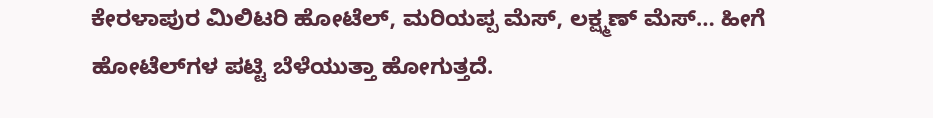ಕೇರಳಾಪುರ ಮಿಲಿಟರಿ ಹೋಟೆಲ್, ಮರಿಯಪ್ಪ ಮೆಸ್, ಲಕ್ಷ್ಮಣ್ ಮೆಸ್… ಹೀಗೆ ಹೋಟೆಲ್‌ಗಳ ಪಟ್ಟಿ ಬೆಳೆಯುತ್ತಾ ಹೋಗುತ್ತದೆ.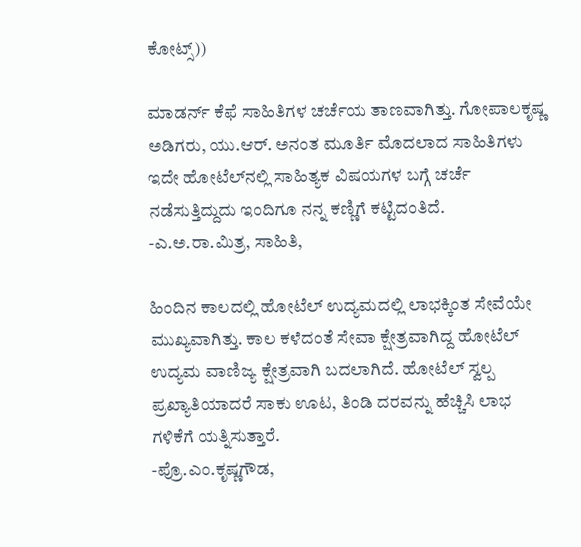ಕೋಟ್ಸ್‌))

ಮಾಡರ್ನ್ ಕೆಫೆ ಸಾಹಿತಿಗಳ ಚರ್ಚೆಯ ತಾಣವಾಗಿತ್ತು. ಗೋಪಾಲಕೃಷ್ಣ ಅಡಿಗರು, ಯು.ಆರ್. ಅನಂತ ಮೂರ್ತಿ ಮೊದಲಾದ ಸಾಹಿತಿಗಳು ಇದೇ ಹೋಟೆಲ್‌ನಲ್ಲಿ ಸಾಹಿತ್ಯಕ ವಿಷಯಗಳ ಬಗ್ಗೆ ಚರ್ಚೆ ನಡೆಸುತ್ತಿದ್ದುದು ಇಂದಿಗೂ ನನ್ನ ಕಣ್ಣಿಗೆ ಕಟ್ಟಿದಂತಿದೆ.
-ಎ.ಅ.ರಾ.ಮಿತ್ರ, ಸಾಹಿತಿ,

ಹಿಂದಿನ ಕಾಲದಲ್ಲಿ ಹೋಟೆಲ್ ಉದ್ಯಮದಲ್ಲಿ ಲಾಭಕ್ಕಿಂತ ಸೇವೆಯೇ ಮುಖ್ಯವಾಗಿತ್ತು. ಕಾಲ ಕಳೆದಂತೆ ಸೇವಾ ಕ್ಷೇತ್ರವಾಗಿದ್ದ ಹೋಟೆಲ್ ಉದ್ಯಮ ವಾಣಿಜ್ಯ ಕ್ಷೇತ್ರವಾಗಿ ಬದಲಾಗಿದೆ. ಹೋಟೆಲ್ ಸ್ವಲ್ಪ ಪ್ರಖ್ಯಾತಿಯಾದರೆ ಸಾಕು ಊಟ, ತಿಂಡಿ ದರವನ್ನು ಹೆಚ್ಚಿಸಿ ಲಾಭ ಗಳಿಕೆಗೆ ಯತ್ನಿಸುತ್ತಾರೆ.
-ಪ್ರೊ.ಎಂ.ಕೃಷ್ಣಗೌಡ,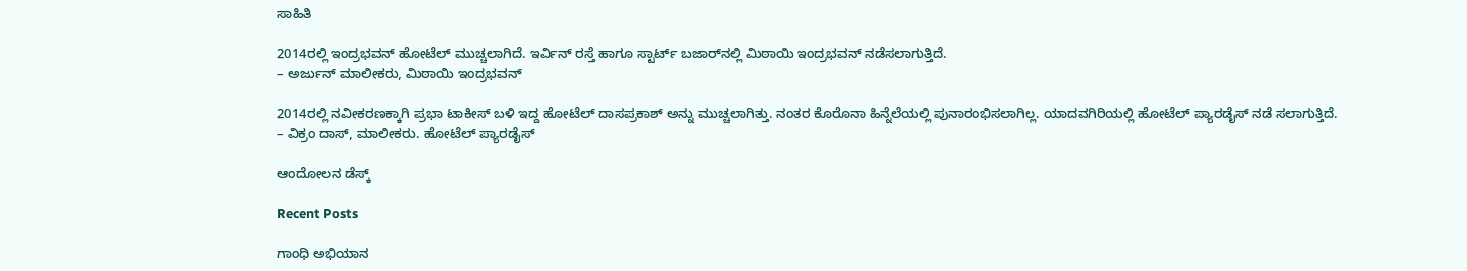ಸಾಹಿತಿ

2014ರಲ್ಲಿ ಇಂದ್ರಭವನ್ ಹೋಟೆಲ್ ಮುಚ್ಚಲಾಗಿದೆ. ಇರ್ವಿನ್ ರಸ್ತೆ ಹಾಗೂ ಸ್ಟಾರ್ಟ್ ಬಜಾರ್‌ನಲ್ಲಿ ಮಿಠಾಯಿ ಇಂದ್ರಭವನ್ ನಡೆಸಲಾಗುತ್ತಿದೆ.
– ಅರ್ಜುನ್ ಮಾಲೀಕರು, ಮಿಠಾಯಿ ಇಂದ್ರಭವನ್

2014ರಲ್ಲಿ ನವೀಕರಣಕ್ಕಾಗಿ ಪ್ರಭಾ ಟಾಕೀಸ್ ಬಳಿ ಇದ್ದ ಹೋಟೆಲ್ ದಾಸಪ್ರಕಾಶ್ ಅನ್ನು ಮುಚ್ಚಲಾಗಿತ್ತು. ನಂತರ ಕೊರೊನಾ ಹಿನ್ನೆಲೆಯಲ್ಲಿ ಪುನಾರಂಭಿಸಲಾಗಿಲ್ಲ. ಯಾದವಗಿರಿಯಲ್ಲಿ ಹೋಟೆಲ್ ಪ್ಯಾರಡೈಸ್ ನಡೆ ಸಲಾಗುತ್ತಿದೆ.
– ವಿಕ್ರಂ ದಾಸ್, ಮಾಲೀಕರು. ಹೋಟೆಲ್ ಪ್ಯಾರಡೈಸ್

ಆಂದೋಲನ ಡೆಸ್ಕ್

Recent Posts

ಗಾಂಧಿ ಅಭಿಯಾನ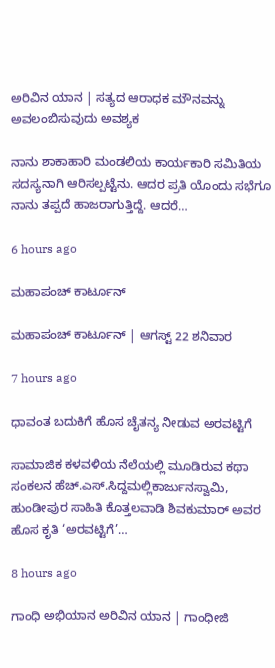ಅರಿವಿನ ಯಾನ | ಸತ್ಯದ ಆರಾಧಕ ಮೌನವನ್ನು ಅವಲಂಬಿಸುವುದು ಅವಶ್ಯಕ

ನಾನು ಶಾಕಾಹಾರಿ ಮಂಡಲಿಯ ಕಾರ್ಯಕಾರಿ ಸಮಿತಿಯ ಸದಸ್ಯನಾಗಿ ಆರಿಸಲ್ಪಟ್ಟೆನು. ಆದರ ಪ್ರತಿ ಯೊಂದು ಸಭೆಗೂ ನಾನು ತಪ್ಪದೆ ಹಾಜರಾಗುತ್ತಿದ್ದೆ. ಆದರೆ…

6 hours ago

ಮಹಾಪಂಚ್‌ ಕಾರ್ಟೂನ್‌

ಮಹಾಪಂಚ್‌ ಕಾರ್ಟೂನ್‌ | ಆಗಸ್ಟ್‌ 22 ಶನಿವಾರ

7 hours ago

ಧಾವಂತ ಬದುಕಿಗೆ ಹೊಸ ಚೈತನ್ಯ ನೀಡುವ ಅರವಟ್ಟಿಗೆ

ಸಾಮಾಜಿಕ ಕಳವಳಿಯ ನೆಲೆಯಲ್ಲಿ ಮೂಡಿರುವ ಕಥಾ ಸಂಕಲನ ಹೆಚ್.ಎಸ್.ಸಿದ್ದಮಲ್ಲಿಕಾರ್ಜುನಸ್ವಾಮಿ, ಹುಂಡೀಪುರ ಸಾಹಿತಿ ಕೊತ್ತಲವಾಡಿ ಶಿವಕುಮಾರ್ ಅವರ ಹೊಸ ಕೃತಿ ‘ಅರವಟ್ಟಿಗೆ’…

8 hours ago

ಗಾಂಧಿ ಅಭಿಯಾನ ಅರಿವಿನ ಯಾನ | ಗಾಂಧೀಜಿ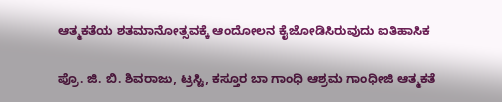ಆತ್ಮಕತೆಯ ಶತಮಾನೋತ್ಸವಕ್ಕೆ ಆಂದೋಲನ ಕೈಜೋಡಿಸಿರುವುದು ಐತಿಹಾಸಿಕ

ಪ್ರೊ. ಜಿ. ಬಿ. ಶಿವರಾಜು, ಟ್ರಸ್ಟಿ, ಕಸ್ತೂರ ಬಾ ಗಾಂಧಿ ಆಶ್ರಮ ಗಾಂಧೀಜಿ ಆತ್ಮಕತೆ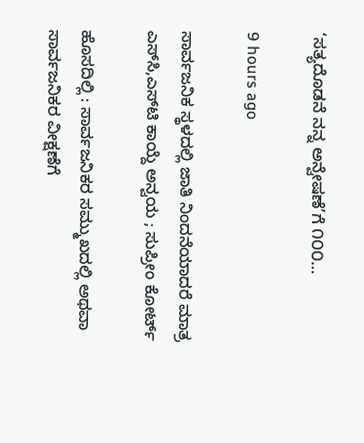‘ಸತ್ಯದೊಡನೆ ನನ್ನ ಅನ್ವೇಷಣೆ’ಗೆ ೧೦೦…

9 hours ago

ಸಾರ್ವಜನಿಕ ಸ್ಥಳದಲ್ಲಿ ಜಾತಿ ನಿಂದನೆಯಾದರೆ ಮಾತ್ರ ಎಸ್‌ಸಿ,ಎಸ್‌ಟಿ ಕಾಯ್ದೆ ಅನ್ವಯ ; ಸುಪ್ರೀಂ ಕೋರ್ಟ್‌

ಹೊಸದಿಲ್ಲಿ : ಸಾರ್ವಜನಿಕರ ಸಮ್ಮುಖದಲ್ಲಿ ಅಥವಾ ಸಾರ್ವಜನಿಕರ ವೀಕ್ಷಣೆಗೆ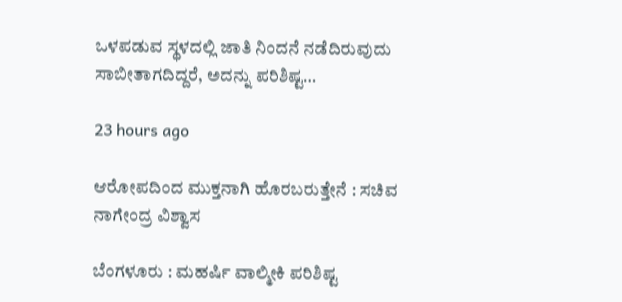ಒಳಪಡುವ ಸ್ಥಳದಲ್ಲಿ ಜಾತಿ ನಿಂದನೆ ನಡೆದಿರುವುದು ಸಾಬೀತಾಗದಿದ್ದರೆ, ಅದನ್ನು ಪರಿಶಿಷ್ಟ…

23 hours ago

ಆರೋಪದಿಂದ ಮುಕ್ತನಾಗಿ ಹೊರಬರುತ್ತೇನೆ : ಸಚಿವ ನಾಗೇಂದ್ರ ವಿಶ್ವಾಸ

ಬೆಂಗಳೂರು : ಮಹರ್ಷಿ ವಾಲ್ಮೀಕಿ ಪರಿಶಿಷ್ಟ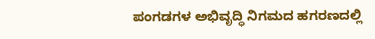ಪಂಗಡಗಳ ಅಭಿವೃದ್ಧಿ ನಿಗಮದ ಹಗರಣದಲ್ಲಿ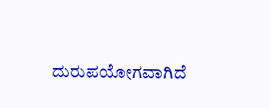ದುರುಪಯೋಗವಾಗಿದೆ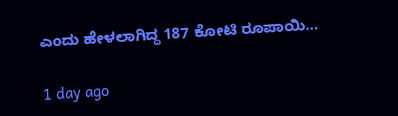ಎಂದು ಹೇಳಲಾಗಿದ್ದ 187 ಕೋಟಿ ರೂಪಾಯಿ…

1 day ago